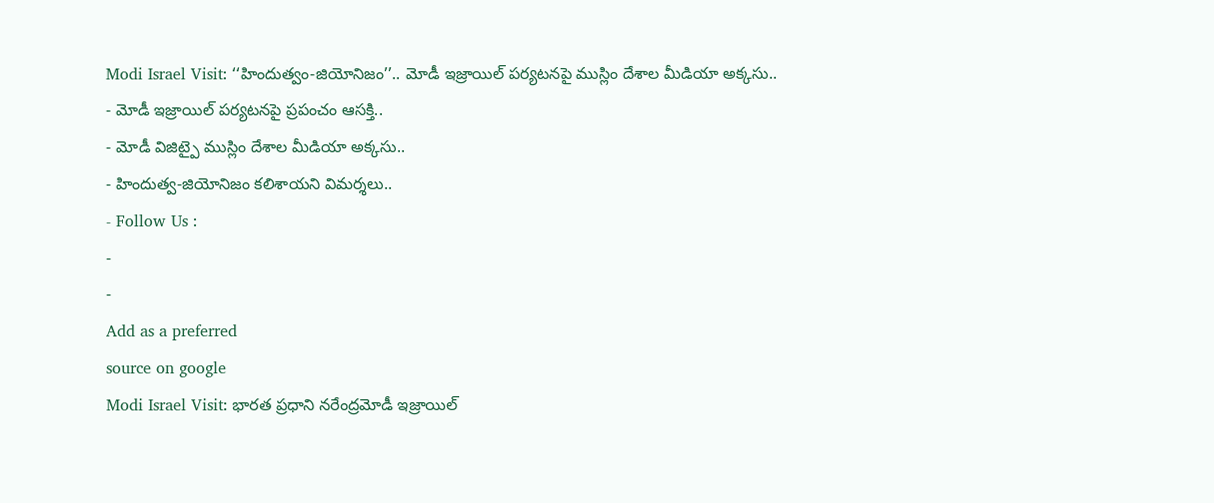Modi Israel Visit: ‘‘హిందుత్వం-జియోనిజం’’.. మోడీ ఇజ్రాయిల్ పర్యటనపై ముస్లిం దేశాల మీడియా అక్కసు..
- మోడీ ఇజ్రాయిల్ పర్యటనపై ప్రపంచం ఆసక్తి..
- మోడీ విజిట్పై ముస్లిం దేశాల మీడియా అక్కసు..
- హిందుత్వ-జియోనిజం కలిశాయని విమర్శలు..
- Follow Us :
-
-
Add as a preferred
source on google
Modi Israel Visit: భారత ప్రధాని నరేంద్రమోడీ ఇజ్రాయిల్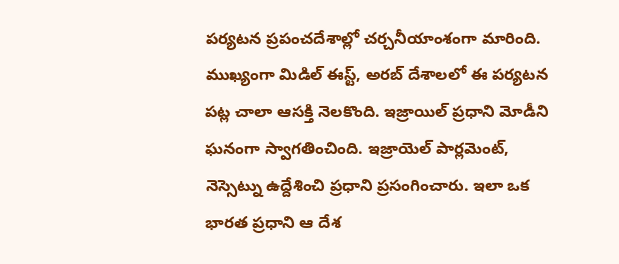పర్యటన ప్రపంచదేశాల్లో చర్చనీయాంశంగా మారింది. ముఖ్యంగా మిడిల్ ఈస్ట్, అరబ్ దేశాలలో ఈ పర్యటన పట్ల చాలా ఆసక్తి నెలకొంది. ఇజ్రాయిల్ ప్రధాని మోడీని ఘనంగా స్వాగతించింది. ఇజ్రాయెల్ పార్లమెంట్, నెస్సెట్ను ఉద్దేశించి ప్రధాని ప్రసంగించారు. ఇలా ఒక భారత ప్రధాని ఆ దేశ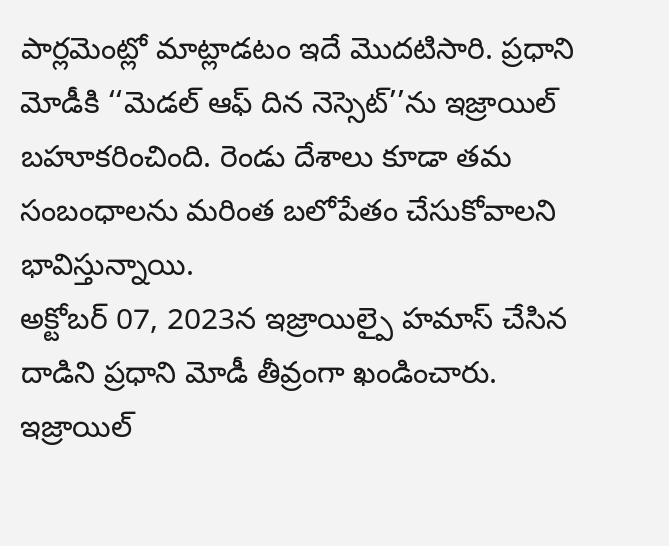పార్లమెంట్లో మాట్లాడటం ఇదే మొదటిసారి. ప్రధాని మోడీకి ‘‘మెడల్ ఆఫ్ దిన నెస్సెట్’’ను ఇజ్రాయిల్ బహూకరించింది. రెండు దేశాలు కూడా తమ సంబంధాలను మరింత బలోపేతం చేసుకోవాలని భావిస్తున్నాయి.
అక్టోబర్ 07, 2023న ఇజ్రాయిల్పై హమాస్ చేసిన దాడిని ప్రధాని మోడీ తీవ్రంగా ఖండించారు. ఇజ్రాయిల్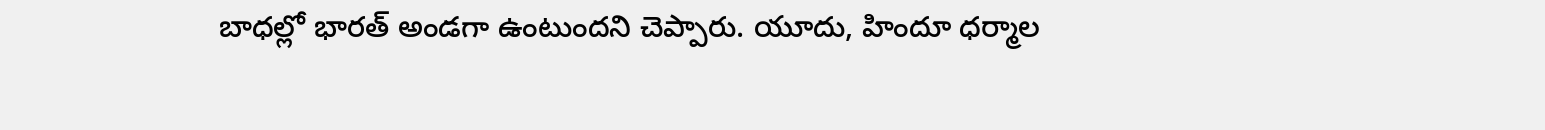బాధల్లో భారత్ అండగా ఉంటుందని చెప్పారు. యూదు, హిందూ ధర్మాల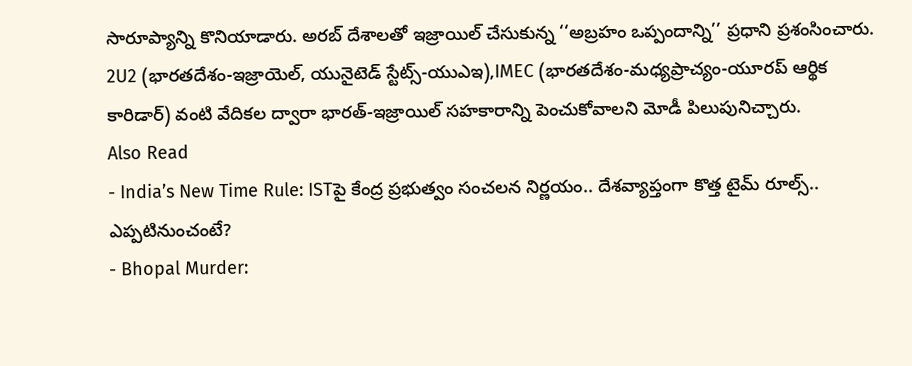సారూప్యాన్ని కొనియాడారు. అరబ్ దేశాలతో ఇజ్రాయిల్ చేసుకున్న ‘‘అబ్రహం ఒప్పందాన్ని’’ ప్రధాని ప్రశంసించారు. 2U2 (భారతదేశం-ఇజ్రాయెల్, యునైటెడ్ స్టేట్స్-యుఎఇ),IMEC (భారతదేశం-మధ్యప్రాచ్యం-యూరప్ ఆర్థిక కారిడార్) వంటి వేదికల ద్వారా భారత్-ఇజ్రాయిల్ సహకారాన్ని పెంచుకోవాలని మోడీ పిలుపునిచ్చారు.
Also Read
- India’s New Time Rule: ISTపై కేంద్ర ప్రభుత్వం సంచలన నిర్ణయం.. దేశవ్యాప్తంగా కొత్త టైమ్ రూల్స్.. ఎప్పటినుంచంటే?
- Bhopal Murder: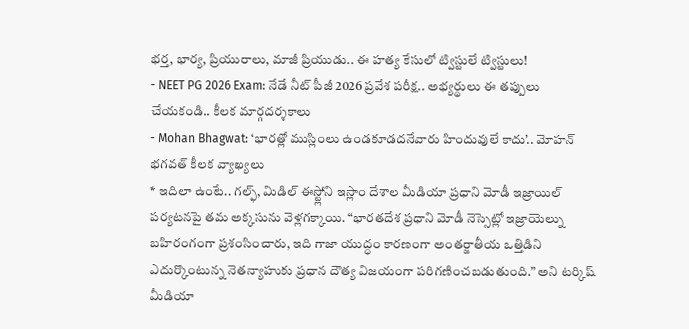భర్త, భార్య, ప్రియురాలు, మాజీ ప్రియుడు.. ఈ హత్య కేసులో ట్విస్టులే ట్విస్టులు!
- NEET PG 2026 Exam: నేడే నీట్ పీజీ 2026 ప్రవేశ పరీక్ష.. అభ్యర్థులు ఈ తప్పులు చేయకండి.. కీలక మార్గదర్శకాలు
- Mohan Bhagwat: ‘భారత్లో ముస్లింలు ఉండకూడదనేవారు హిందువులే కాదు’.. మోహన్ భగవత్ కీలక వ్యాఖ్యలు
* ఇదిలా ఉంటే.. గల్ఫ్, మిడిల్ ఈస్ట్లోని ఇస్లాం దేశాల మీడియా ప్రధాని మోడీ ఇజ్రాయిల్ పర్యటనపై తమ అక్కసును వెళ్లగక్కాయి. “భారతదేశ ప్రధాని మోడీ నెస్సెట్లో ఇజ్రాయెల్ను బహిరంగంగా ప్రశంసించారు, ఇది గాజా యుద్ధం కారణంగా అంతర్జాతీయ ఒత్తిడిని ఎదుర్కొంటున్న నెతన్యాహుకు ప్రధాన దౌత్య విజయంగా పరిగణించబడుతుంది.” అని టర్కిష్ మీడియా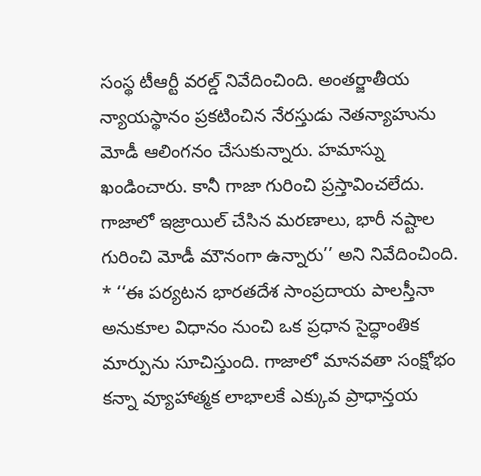సంస్థ టీఆర్టీ వరల్డ్ నివేదించింది. అంతర్జాతీయ న్యాయస్థానం ప్రకటించిన నేరస్తుడు నెతన్యాహును మోడీ ఆలింగనం చేసుకున్నారు. హమాస్ను ఖండించారు. కానీ గాజా గురించి ప్రస్తావించలేదు. గాజాలో ఇజ్రాయిల్ చేసిన మరణాలు, భారీ నష్టాల గురించి మోడీ మౌనంగా ఉన్నారు’’ అని నివేదించింది.
* ‘‘ఈ పర్యటన భారతదేశ సాంప్రదాయ పాలస్తీనా అనుకూల విధానం నుంచి ఒక ప్రధాన సైద్ధాంతిక మార్పును సూచిస్తుంది. గాజాలో మానవతా సంక్షోభం కన్నా వ్యూహాత్మక లాభాలకే ఎక్కువ ప్రాధాన్తయ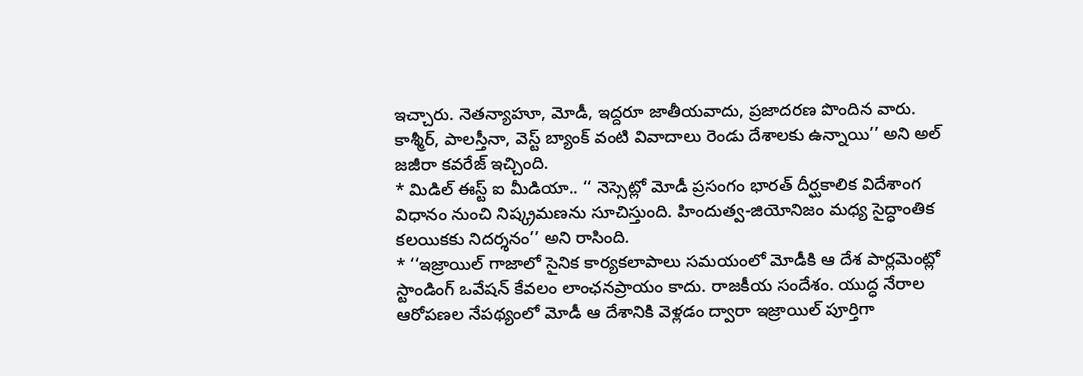ఇచ్చారు. నెతన్యాహూ, మోడీ, ఇద్దరూ జాతీయవాదు, ప్రజాదరణ పొందిన వారు. కాశ్మీర్, పాలస్తీనా, వెస్ట్ బ్యాంక్ వంటి వివాదాలు రెండు దేశాలకు ఉన్నాయి’’ అని అల్ జజీరా కవరేజ్ ఇచ్చింది.
* మిడిల్ ఈస్ట్ ఐ మీడియా.. ‘‘ నెస్సెట్లో మోడీ ప్రసంగం భారత్ దీర్ఘకాలిక విదేశాంగ విధానం నుంచి నిష్క్రమణను సూచిస్తుంది. హిందుత్వ-జియోనిజం మధ్య సైద్ధాంతిక కలయికకు నిదర్శనం’’ అని రాసింది.
* ‘‘ఇజ్రాయిల్ గాజాలో సైనిక కార్యకలాపాలు సమయంలో మోడీకి ఆ దేశ పార్లమెంట్లో స్టాండింగ్ ఒవేషన్ కేవలం లాంఛనప్రాయం కాదు. రాజకీయ సందేశం. యుద్ధ నేరాల ఆరోపణల నేపథ్యంలో మోడీ ఆ దేశానికి వెళ్లడం ద్వారా ఇజ్రాయిల్ పూర్తిగా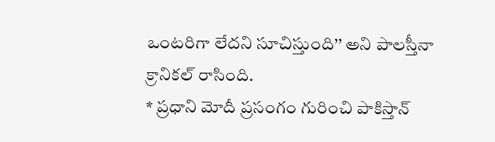ఒంటరిగా లేదని సూచిస్తుంది’’ అని పాలస్తీనా క్రానికల్ రాసింది.
* ప్రధాని మోదీ ప్రసంగం గురించి పాకిస్తాన్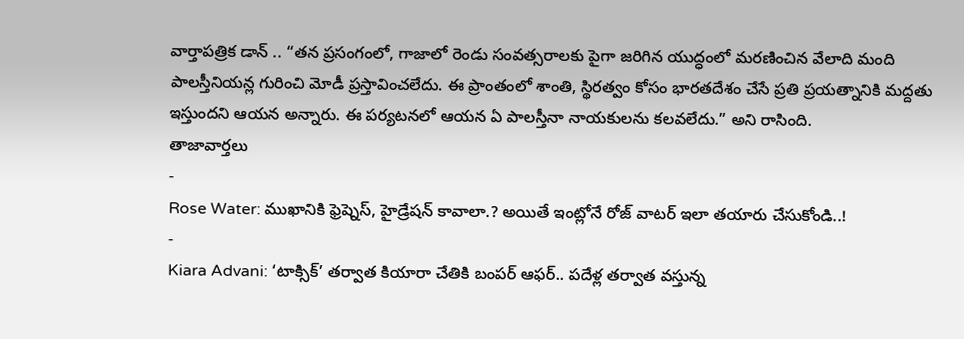వార్తాపత్రిక డాన్ .. “తన ప్రసంగంలో, గాజాలో రెండు సంవత్సరాలకు పైగా జరిగిన యుద్ధంలో మరణించిన వేలాది మంది పాలస్తీనియన్ల గురించి మోడీ ప్రస్తావించలేదు. ఈ ప్రాంతంలో శాంతి, స్థిరత్వం కోసం భారతదేశం చేసే ప్రతి ప్రయత్నానికి మద్దతు ఇస్తుందని ఆయన అన్నారు. ఈ పర్యటనలో ఆయన ఏ పాలస్తీనా నాయకులను కలవలేదు.” అని రాసింది.
తాజావార్తలు
-
Rose Water: ముఖానికి ఫ్రెష్నెస్, హైడ్రేషన్ కావాలా.? అయితే ఇంట్లోనే రోజ్ వాటర్ ఇలా తయారు చేసుకోండి..!
-
Kiara Advani: ‘టాక్సిక్’ తర్వాత కియారా చేతికి బంపర్ ఆఫర్.. పదేళ్ల తర్వాత వస్తున్న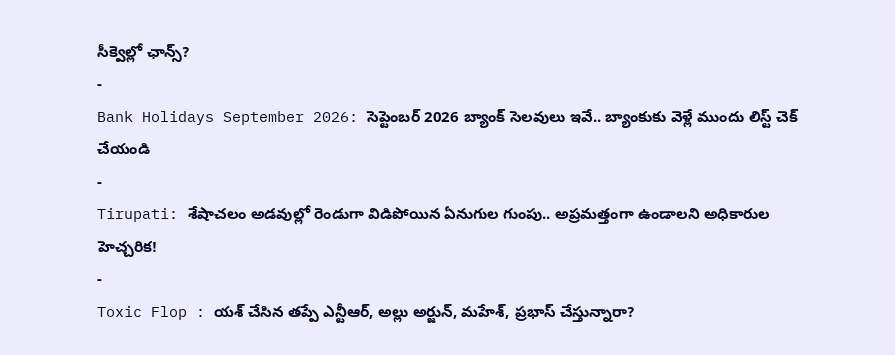సీక్వెల్లో ఛాన్స్?
-
Bank Holidays September 2026: సెప్టెంబర్ 2026 బ్యాంక్ సెలవులు ఇవే.. బ్యాంకుకు వెళ్లే ముందు లిస్ట్ చెక్ చేయండి
-
Tirupati: శేషాచలం అడవుల్లో రెండుగా విడిపోయిన ఏనుగుల గుంపు.. అప్రమత్తంగా ఉండాలని అధికారుల హెచ్చరిక!
-
Toxic Flop : యశ్ చేసిన తప్పే ఎన్టీఆర్, అల్లు అర్జున్, మహేశ్, ప్రభాస్ చేస్తున్నారా?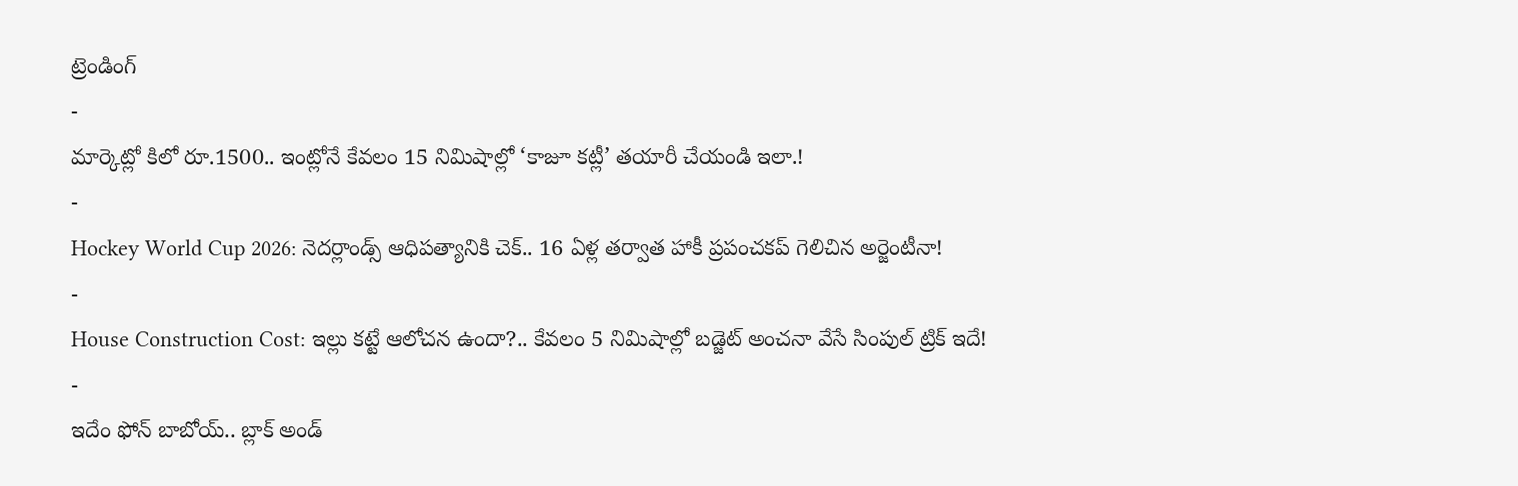ట్రెండింగ్
-
మార్కెట్లో కిలో రూ.1500.. ఇంట్లోనే కేవలం 15 నిమిషాల్లో ‘కాజూ కట్లీ’ తయారీ చేయండి ఇలా.!
-
Hockey World Cup 2026: నెదర్లాండ్స్ ఆధిపత్యానికి చెక్.. 16 ఏళ్ల తర్వాత హాకీ ప్రపంచకప్ గెలిచిన అర్జెంటీనా!
-
House Construction Cost: ఇల్లు కట్టే ఆలోచన ఉందా?.. కేవలం 5 నిమిషాల్లో బడ్జెట్ అంచనా వేసే సింపుల్ ట్రిక్ ఇదే!
-
ఇదేం ఫోన్ బాబోయ్.. బ్లాక్ అండ్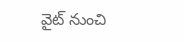వైట్ నుంచి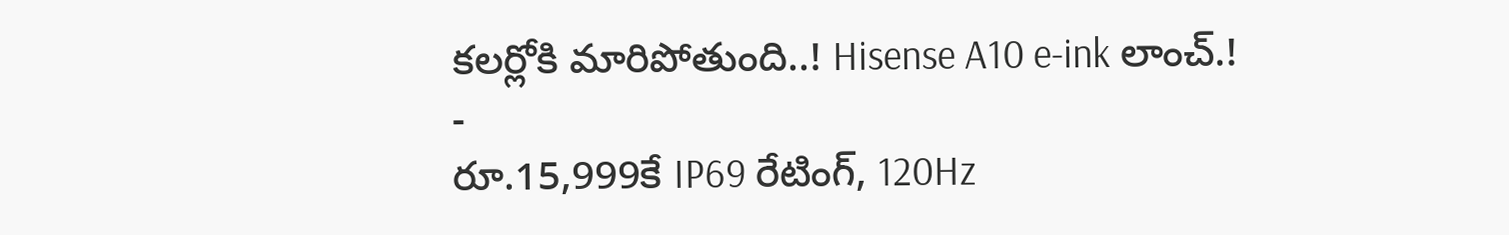కలర్లోకి మారిపోతుంది..! Hisense A10 e-ink లాంచ్.!
-
రూ.15,999కే IP69 రేటింగ్, 120Hz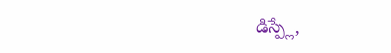డిస్ప్లే,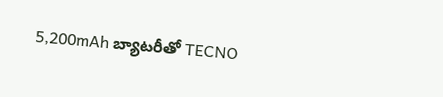5,200mAh బ్యాటరీతో TECNO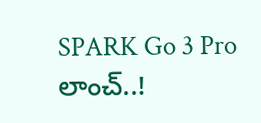SPARK Go 3 Pro లాంచ్..!